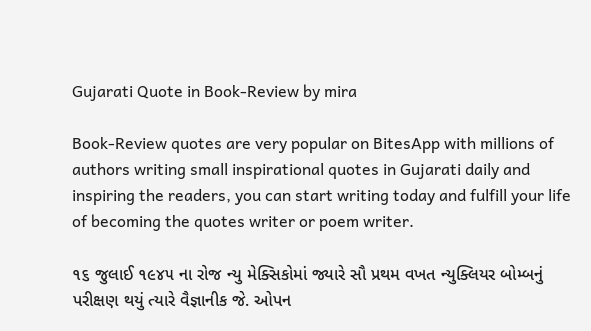Gujarati Quote in Book-Review by mira

Book-Review quotes are very popular on BitesApp with millions of authors writing small inspirational quotes in Gujarati daily and inspiring the readers, you can start writing today and fulfill your life of becoming the quotes writer or poem writer.

૧૬ જુલાઈ ૧૯૪૫ ના રોજ ન્યુ મેક્સિકોમાં જ્યારે સૌ પ્રથમ વખત ન્યુક્લિયર બોમ્બનું પરીક્ષણ થયું ત્યારે વૈજ્ઞાનીક જે. ઓપન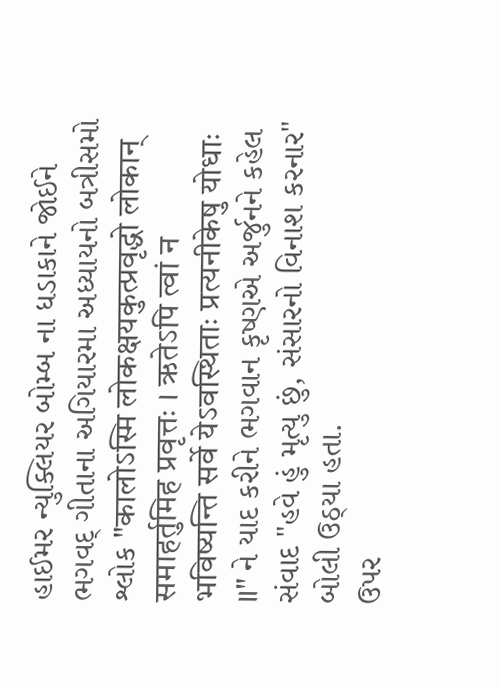હાઈમર ન્યુક્લિયર બોમ્બ ના ધડાકાને જોઈને ભગવદ્ ગીતાના અગિયારમા અધ્યાયનો બત્રીસમો શ્લોક "कालोऽस्मि लोकक्षयकुत्प्रवृद्धो लोकान् समाहर्तुमिह प्रवृत्तः । ऋतेऽपि त्वां न भविष्यन्ति सर्वे येऽवस्थिताः प्रत्यनीकेषु योधाः ॥" ને યાદ કરીને ભગવાન કૃષ્ણએ અર્જુનને કહેલ સંવાદ "હવે હું મૃત્યુ છું, સંસારનો વિનાશ કરનાર" બોલી ઉઠ્યા હતા.
ઉપર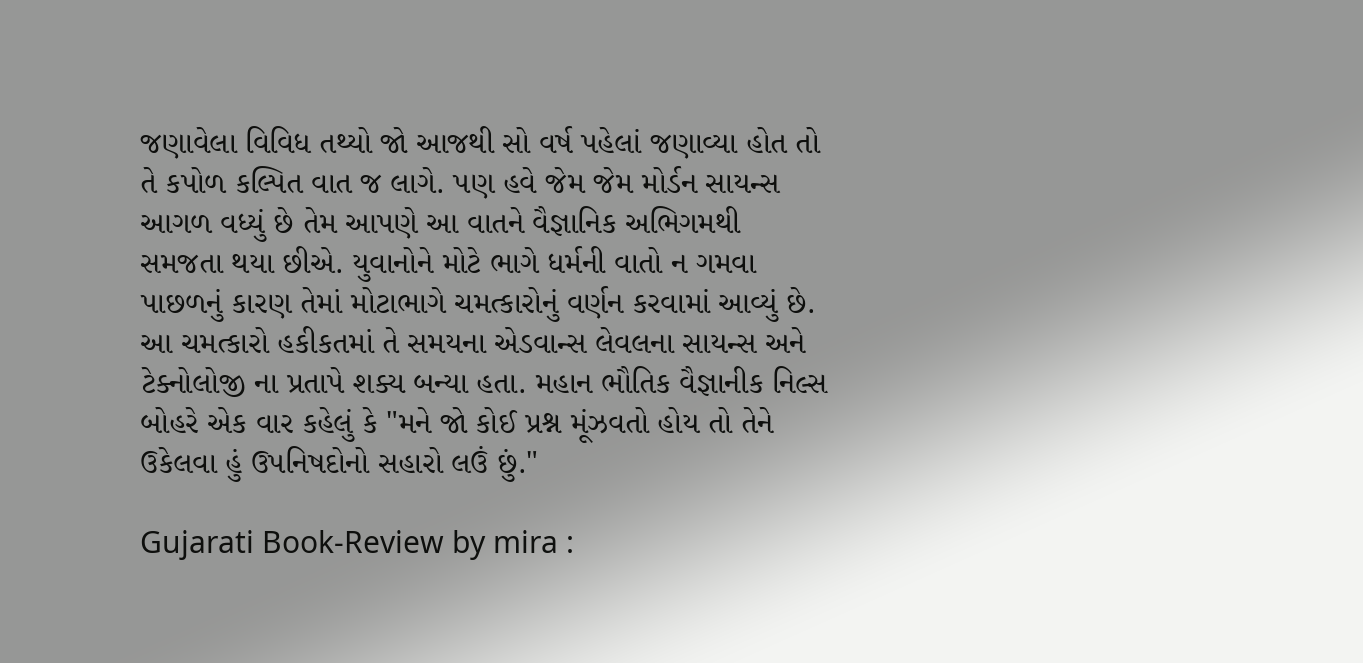જણાવેલા વિવિધ તથ્યો જો આજથી સો વર્ષ પહેલાં જણાવ્યા હોત તો તે કપોળ કલ્પિત વાત જ લાગે. પણ હવે જેમ જેમ મોર્ડન સાયન્સ આગળ વધ્યું છે તેમ આપણે આ વાતને વૈજ્ઞાનિક અભિગમથી સમજતા થયા છીએ. યુવાનોને મોટે ભાગે ધર્મની વાતો ન ગમવા પાછળનું કારણ તેમાં મોટાભાગે ચમત્કારોનું વર્ણન કરવામાં આવ્યું છે. આ ચમત્કારો હકીકતમાં તે સમયના એડવાન્સ લેવલના સાયન્સ અને ટેક્નોલોજી ના પ્રતાપે શક્ય બન્યા હતા. મહાન ભૌતિક વૈજ્ઞાનીક નિલ્સ બોહરે એક વાર કહેલું કે "મને જો કોઈ પ્રશ્ન મૂંઝવતો હોય તો તેને ઉકેલવા હું ઉપનિષદોનો સહારો લઉં છું."

Gujarati Book-Review by mira :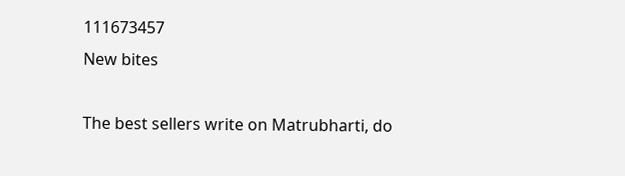111673457
New bites

The best sellers write on Matrubharti, do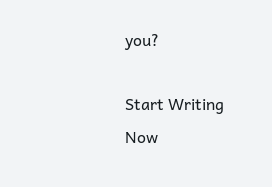you?

Start Writing Now